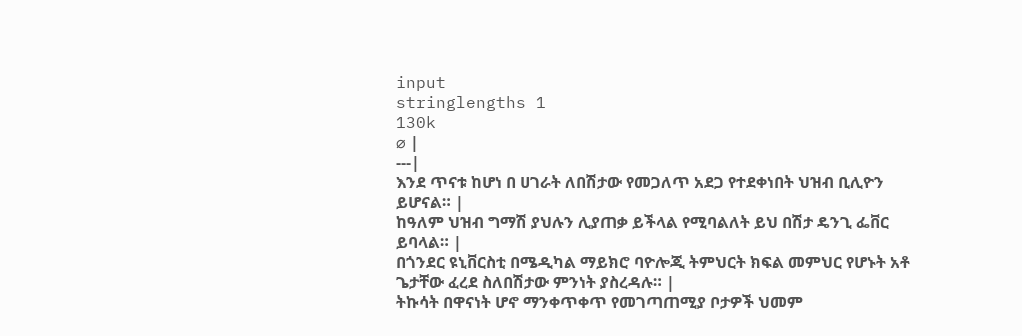input
stringlengths 1
130k
⌀ |
---|
እንደ ጥናቱ ከሆነ በ ሀገራት ለበሽታው የመጋለጥ አደጋ የተደቀነበት ህዝብ ቢሊዮን ይሆናል። |
ከዓለም ህዝብ ግማሽ ያህሉን ሊያጠቃ ይችላል የሚባልለት ይህ በሽታ ዴንጊ ፌቨር ይባላል። |
በጎንደር ዩኒቨርስቲ በሜዲካል ማይክሮ ባዮሎጂ ትምህርት ክፍል መምህር የሆኑት አቶ ጌታቸው ፈረደ ስለበሽታው ምንነት ያስረዳሉ። |
ትኩሳት በዋናነት ሆኖ ማንቀጥቀጥ የመገጣጠሚያ ቦታዎች ህመም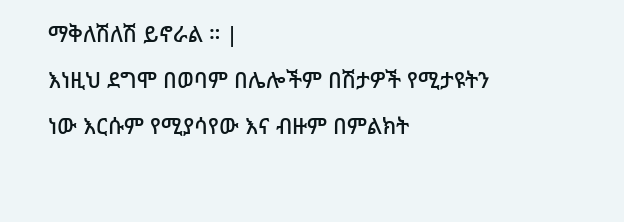ማቅለሽለሽ ይኖራል ። |
እነዚህ ደግሞ በወባም በሌሎችም በሽታዎች የሚታዩትን ነው እርሱም የሚያሳየው እና ብዙም በምልክት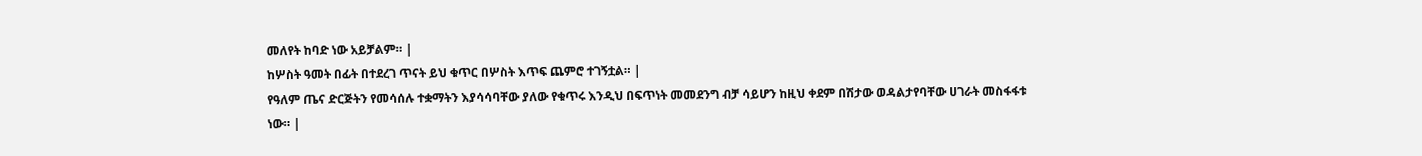መለየት ከባድ ነው አይቻልም። |
ከሦስት ዓመት በፊት በተደረገ ጥናት ይህ ቁጥር በሦስት እጥፍ ጨምሮ ተገኝቷል። |
የዓለም ጤና ድርጅትን የመሳሰሉ ተቋማትን እያሳሳባቸው ያለው የቁጥሩ እንዲህ በፍጥነት መመደንግ ብቻ ሳይሆን ከዚህ ቀደም በሽታው ወዳልታየባቸው ሀገራት መስፋፋቱ ነው። |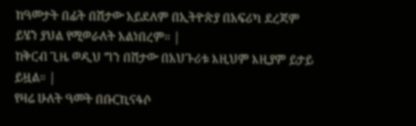ከዓመታት በፊት በሽታው አይደለም በኢትዮጵያ በአፍሪካ ደረጃም ይሄን ያህል የሚወራለት አልነበረም። |
ከቅርብ ጊዜ ወዲህ ግን በሽታው በአህጉሪቱ እዚህም እዚያም ይታይ ይዟል። |
የዛሬ ሁለት ዓመት በቡርኪናፋሶ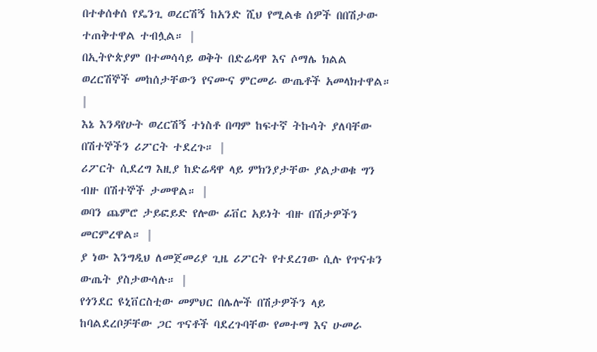በተቀሰቀሰ የዴንጊ ወረርሽኝ ከአንድ ሺህ የሚልቁ ሰዎች በበሽታው ተጠቅተዋል ተብሏል። |
በኢትዮጵያም በተመሳሳይ ወቅት በድሬዳዋ እና ሶማሌ ክልል ወረርሽኞች መከሰታቸውን የናሙና ምርመራ ውጤቶች አመላክተዋል። |
እኔ እንዳየሁት ወረርሽኝ ተነስቶ በጣም ከፍተኛ ትኩሳት ያለባቸው በሽተኞችን ሪፖርት ተደረጉ። |
ሪፖርት ሲደረግ እዚያ ከድሬዳዋ ላይ ምክንያታቸው ያልታወቁ ግን ብዙ በሽተኞች ታመዋል። |
ወባን ጨምሮ ታይፎይድ የሎው ፊቨር አይነት ብዙ በሽታዎችን መርምረዋል። |
ያ ነው እንግዲህ ለመጀመሪያ ጊዜ ሪፖርት የተደረገው ሲሉ የጥናቱን ውጤት ያስታውሳሉ። |
የጎንደር ዩኒቨርስቲው መምህር በሌሎች በሽታዎችን ላይ ከባልደረቦቻቸው ጋር ጥናቶች ባደረጉባቸው የመተማ እና ሁመራ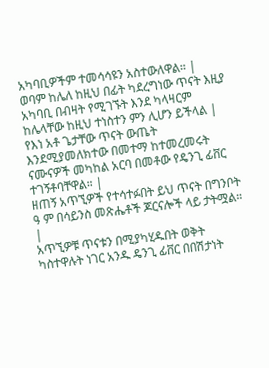አካባቢዎችም ተመሳሳዩን አስተውለዋል። |
ወባም ከሌለ ከዚህ በፊት ካደረግነው ጥናት እዚያ አካባቢ በብዛት የሚገኙት እንደ ካላዛርም ከሌላቸው ከዚህ ተነስተን ምን ሊሆን ይችላል |
የእነ አቶ ጌታቸው ጥናት ውጤት እንደሚያመለክተው በመተማ ከተመረመሩት ናሙናዎች መካከል አርባ በመቶው የዴንጊ ፊቨር ተገኝቶባቸዋል። |
ዘጠኝ አጥኚዎች የተሳተፉበት ይህ ጥናት በግንቦት ዓ ም በሳይንስ መጽሔቶች ጆርናሎች ላይ ታትሟል። |
አጥኚዎቹ ጥናቱን በሚያካሂዱበት ወቅት ካስተዋሉት ነገር አንዱ ዴንጊ ፊቨር በበሽታነት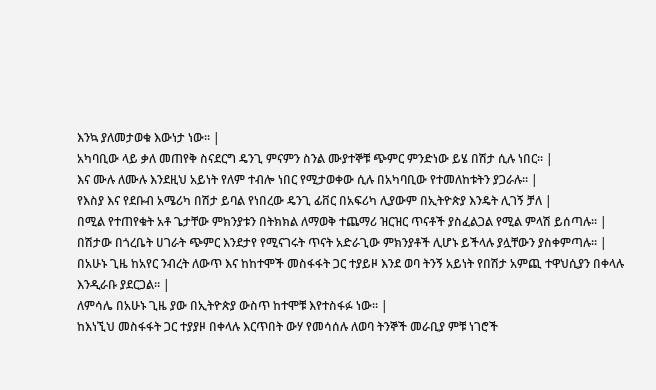እንኳ ያለመታወቁ እውነታ ነው። |
አካባቢው ላይ ቃለ መጠየቅ ስናደርግ ዴንጊ ምናምን ስንል ሙያተኞቹ ጭምር ምንድነው ይሄ በሽታ ሲሉ ነበር። |
እና ሙሉ ለሙሉ እንደዚህ አይነት የለም ተብሎ ነበር የሚታወቀው ሲሉ በአካባቢው የተመለከቱትን ያጋራሉ። |
የእስያ እና የደቡብ አሜሪካ በሽታ ይባል የነበረው ዴንጊ ፊቨር በአፍሪካ ሊያውም በኢትዮጵያ እንዴት ሊገኝ ቻለ |
በሚል የተጠየቁት አቶ ጌታቸው ምክንያቱን በትክክል ለማወቅ ተጨማሪ ዝርዝር ጥናቶች ያስፈልጋል የሚል ምላሽ ይሰጣሉ። |
በሽታው በጎረቤት ሀገራት ጭምር እንደታየ የሚናገሩት ጥናት አድራጊው ምክንያቶች ሊሆኑ ይችላሉ ያሏቸውን ያስቀምጣሉ። |
በአሁኑ ጊዜ ከአየር ንብረት ለውጥ እና ከከተሞች መስፋፋት ጋር ተያይዞ እንደ ወባ ትንኝ አይነት የበሽታ አምጪ ተዋህሲያን በቀላሉ እንዲራቡ ያደርጋል። |
ለምሳሌ በአሁኑ ጊዜ ያው በኢትዮጵያ ውስጥ ከተሞቹ እየተስፋፉ ነው። |
ከእነኚህ መስፋፋት ጋር ተያያዞ በቀላሉ እርጥበት ውሃ የመሳሰሉ ለወባ ትንኞች መራቢያ ምቹ ነገሮች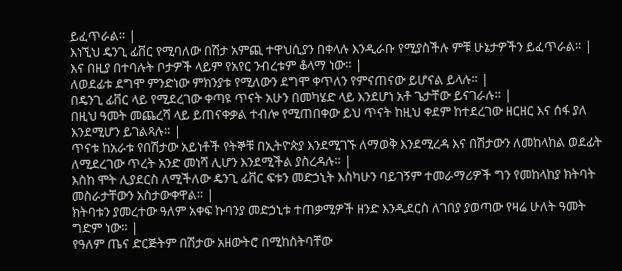ይፈጥራል። |
እነኚህ ዴንጊ ፊቨር የሚባለው በሽታ አምጪ ተዋህሲያን በቀላሉ እንዲራቡ የሚያስችሉ ምቹ ሁኔታዎችን ይፈጥራል። |
እና በዚያ በተባሉት ቦታዎች ላይም የአየር ንብረቱም ቆላማ ነው። |
ለወደፊቱ ደግሞ ምንድነው ምክንያቱ የሚለውን ደግሞ ቀጥለን የምናጠናው ይሆናል ይላሉ። |
በዴንጊ ፊቨር ላይ የሚደረገው ቀጣዩ ጥናት አሁን በመካሄድ ላይ እንደሆነ አቶ ጌታቸው ይናገራሉ። |
በዚህ ዓመት መጨረሻ ላይ ይጠናቀቃል ተብሎ የሚጠበቀው ይህ ጥናት ከዚህ ቀደም ከተደረገው ዘርዘር እና ሰፋ ያለ እንደሚሆን ይገልጻሉ። |
ጥናቱ ከአራቱ የበሽታው አይነቶች የትኞቹ በኢትዮጵያ እንደሚገኙ ለማወቅ እንደሚረዳ እና በሽታውን ለመከላከል ወደፊት ለሚደረገው ጥረት አንድ መነሻ ሊሆን እንደሚችል ያስረዳሉ። |
እስከ ሞት ሊያደርስ ለሚችለው ዴንጊ ፊቨር ፍቱን መድኃኒት እስካሁን ባይገኝም ተመራማሪዎች ግን የመከላከያ ክትባት መስራታቸውን አስታውቀዋል። |
ክትባቱን ያመረተው ዓለም አቀፍ ኩባንያ መድኃኒቱ ተጠቃሚዎች ዘንድ እንዲደርስ ለገበያ ያወጣው የዛሬ ሁለት ዓመት ግድም ነው። |
የዓለም ጤና ድርጅትም በሽታው አዘውትሮ በሚከስትባቸው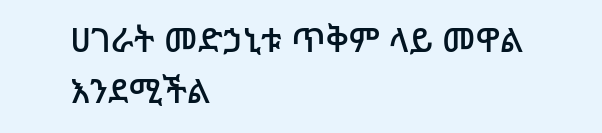ሀገራት መድኃኒቱ ጥቅም ላይ መዋል እንደሚችል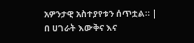አዎንታዊ አስተያየቱን ሰጥቷል። |
በ ሀገራት እውቅና እና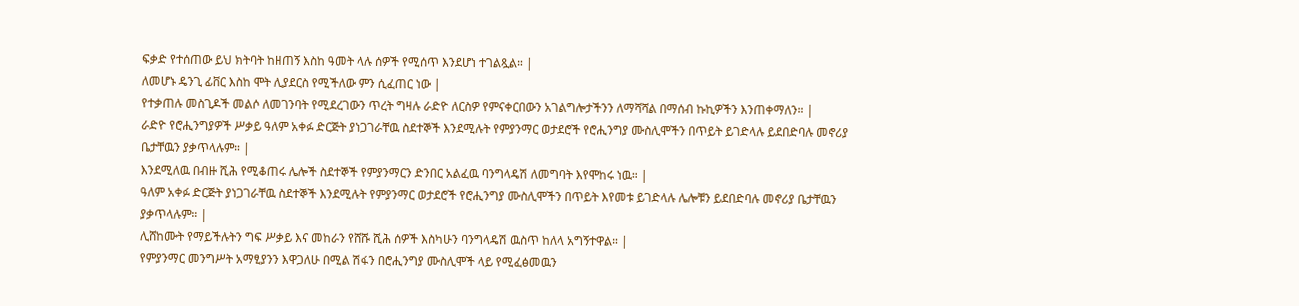ፍቃድ የተሰጠው ይህ ክትባት ከዘጠኝ እስከ ዓመት ላሉ ሰዎች የሚሰጥ እንደሆነ ተገልጿል። |
ለመሆኑ ዴንጊ ፊቨር እስከ ሞት ሊያደርስ የሚችለው ምን ሲፈጠር ነው |
የተቃጠሉ መስጊዶች መልሶ ለመገንባት የሚደረገውን ጥረት ግዛሉ ራድዮ ለርስዎ የምናቀርበውን አገልግሎታችንን ለማሻሻል በማሰብ ኩኪዎችን እንጠቀማለን። |
ራድዮ የሮሒንግያዎች ሥቃይ ዓለም አቀፉ ድርጅት ያነጋገራቸዉ ስደተኞች እንደሚሉት የምያንማር ወታደሮች የሮሒንግያ ሙስሊሞችን በጥይት ይገድላሉ ይደበድባሉ መኖሪያ ቤታቸዉን ያቃጥላሉም። |
እንደሚለዉ በብዙ ሺሕ የሚቆጠሩ ሌሎች ስደተኞች የምያንማርን ድንበር አልፈዉ ባንግላዴሽ ለመግባት እየሞከሩ ነዉ። |
ዓለም አቀፉ ድርጅት ያነጋገራቸዉ ስደተኞች እንደሚሉት የምያንማር ወታደሮች የሮሒንግያ ሙስሊሞችን በጥይት እየመቱ ይገድላሉ ሌሎቹን ይደበድባሉ መኖሪያ ቤታቸዉን ያቃጥላሉም። |
ሊሸከሙት የማይችሉትን ግፍ ሥቃይ እና መከራን የሸሹ ሺሕ ሰዎች እስካሁን ባንግላዴሽ ዉስጥ ከለላ አግኝተዋል። |
የምያንማር መንግሥት አማፂያንን እዋጋለሁ በሚል ሽፋን በሮሒንግያ ሙስሊሞች ላይ የሚፈፅመዉን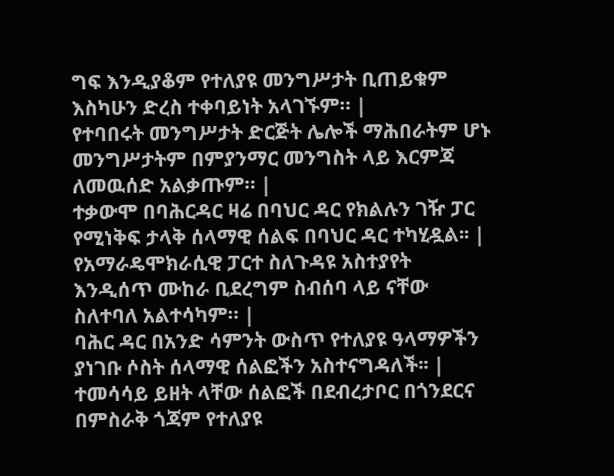ግፍ እንዲያቆም የተለያዩ መንግሥታት ቢጠይቁም እስካሁን ድረስ ተቀባይነት አላገኙም። |
የተባበሩት መንግሥታት ድርጅት ሌሎች ማሕበራትም ሆኑ መንግሥታትም በምያንማር መንግስት ላይ እርምጃ ለመዉሰድ አልቃጡም። |
ተቃውሞ በባሕርዳር ዛሬ በባህር ዳር የክልሉን ገዥ ፓር የሚነቅፍ ታላቅ ሰላማዊ ሰልፍ በባህር ዳር ተካሂዷል፡፡ |
የአማራዴሞክራሲዊ ፓርተ ስለጉዳዩ አስተያየት እንዲሰጥ ሙከራ ቢደረግም ስብሰባ ላይ ናቸው ስለተባለ አልተሳካም። |
ባሕር ዳር በአንድ ሳምንት ውስጥ የተለያዩ ዓላማዎችን ያነገቡ ሶስት ሰላማዊ ሰልፎችን አስተናግዳለች፡፡ |
ተመሳሳይ ይዘት ላቸው ሰልፎች በደብረታቦር በጎንደርና በምስራቅ ጎጃም የተለያዩ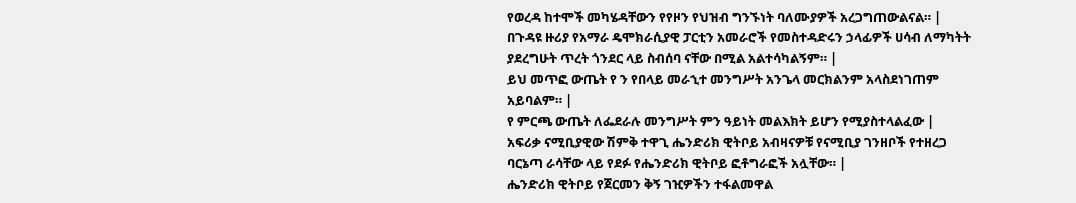የወረዳ ከተሞች መካሄዳቸውን የየዞን የህዝብ ግንኙነት ባለሙያዎች አረጋግጠውልናል። |
በጉዳዩ ዙሪያ የአማራ ዴሞክራሲያዊ ፓርቲን አመራሮች የመስተዳድሩን ኃላፊዎች ሀሳብ ለማካትት ያደረግሁት ጥረት ጎንደር ላይ ስብሰባ ናቸው በሚል አልተሳካልኝም። |
ይህ መጥፎ ውጤት የ ን የበላይ መራኂተ መንግሥት አንጌላ መርክልንም አላስደነገጠም አይባልም። |
የ ምርጫ ውጤት ለፌደራሉ መንግሥት ምን ዓይነት መልእክት ይሆን የሚያስተላልፈው |
አፍሪቃ ናሚቢያዊው ሽምቅ ተዋጊ ሔንድሪክ ዊትቦይ አብዛናዎቹ የናሚቢያ ገንዘቦች የተዘረጋ ባርኔጣ ራሳቸው ላይ የደፉ የሔንድሪክ ዊትቦይ ፎቶግራፎች አሏቸው። |
ሔንድሪክ ዊትቦይ የጀርመን ቅኝ ገዢዎችን ተፋልመዋል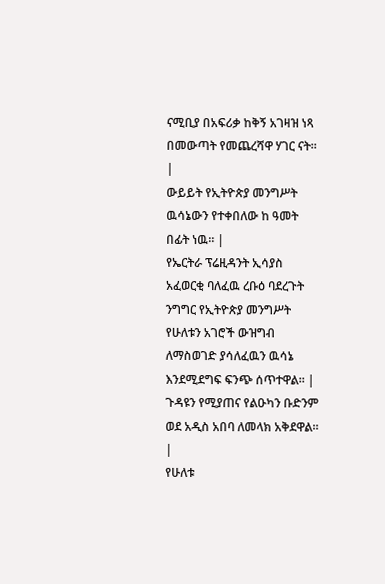ናሚቢያ በአፍሪቃ ከቅኝ አገዛዝ ነጻ በመውጣት የመጨረሻዋ ሃገር ናት። |
ውይይት የኢትዮጵያ መንግሥት ዉሳኔውን የተቀበለው ከ ዓመት በፊት ነዉ። |
የኤርትራ ፕሬዚዳንት ኢሳያስ አፈወርቂ ባለፈዉ ረቡዕ ባደረጉት ንግግር የኢትዮጵያ መንግሥት የሁለቱን አገሮች ውዝግብ ለማስወገድ ያሳለፈዉን ዉሳኔ እንደሚደግፍ ፍንጭ ሰጥተዋል። |
ጉዳዩን የሚያጠና የልዑካን ቡድንም ወደ አዲስ አበባ ለመላክ አቅደዋል። |
የሁለቱ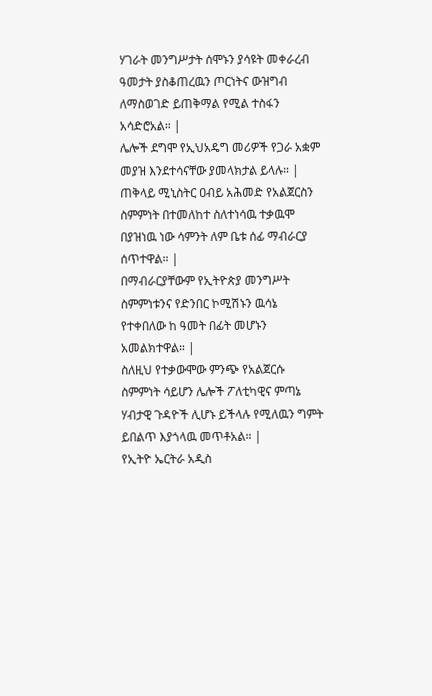ሃገራት መንግሥታት ሰሞኑን ያሳዩት መቀራረብ ዓመታት ያስቆጠረዉን ጦርነትና ውዝግብ ለማስወገድ ይጠቅማል የሚል ተስፋን አሳድሮአል። |
ሌሎች ደግሞ የኢህአዴግ መሪዎች የጋራ አቋም መያዝ እንደተሳናቸው ያመላክታል ይላሉ። |
ጠቅላይ ሚኒስትር ዐብይ አሕመድ የአልጀርስን ስምምነት በተመለከተ ስለተነሳዉ ተቃዉሞ በያዝነዉ ነው ሳምንት ለም ቤቱ ሰፊ ማብራርያ ሰጥተዋል። |
በማብራርያቸውም የኢትዮጵያ መንግሥት ስምምነቱንና የድንበር ኮሚሽኑን ዉሳኔ የተቀበለው ከ ዓመት በፊት መሆኑን አመልክተዋል። |
ስለዚህ የተቃውሞው ምንጭ የአልጀርሱ ስምምነት ሳይሆን ሌሎች ፖለቲካዊና ምጣኔ ሃብታዊ ጉዳዮች ሊሆኑ ይችላሉ የሚለዉን ግምት ይበልጥ እያጎላዉ መጥቶአል። |
የኢትዮ ኤርትራ አዲስ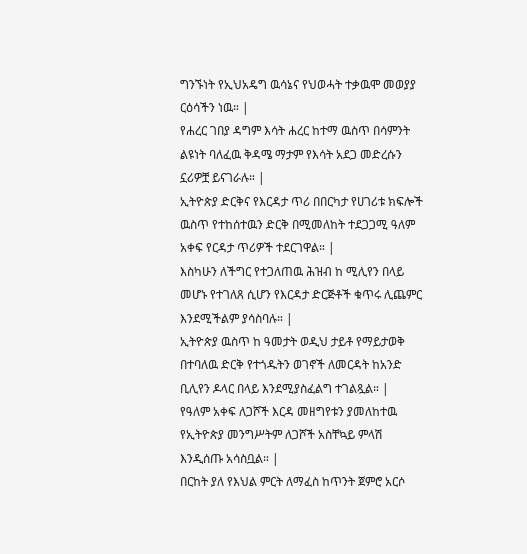ግንኙነት የኢህአዴግ ዉሳኔና የህወሓት ተቃዉሞ መወያያ ርዕሳችን ነዉ። |
የሐረር ገበያ ዳግም እሳት ሐረር ከተማ ዉስጥ በሳምንት ልዩነት ባለፈዉ ቅዳሜ ማታም የእሳት አደጋ መድረሱን ኗሪዎቿ ይናገራሉ። |
ኢትዮጵያ ድርቅና የእርዳታ ጥሪ በበርካታ የሀገሪቱ ክፍሎች ዉስጥ የተከሰተዉን ድርቅ በሚመለከት ተደጋጋሚ ዓለም አቀፍ የርዳታ ጥሪዎች ተደርገዋል። |
እስካሁን ለችግር የተጋለጠዉ ሕዝብ ከ ሚሊየን በላይ መሆኑ የተገለጸ ሲሆን የእርዳታ ድርጅቶች ቁጥሩ ሊጨምር እንደሚችልም ያሳስባሉ። |
ኢትዮጵያ ዉስጥ ከ ዓመታት ወዲህ ታይቶ የማይታወቅ በተባለዉ ድርቅ የተጎዱትን ወገኖች ለመርዳት ከአንድ ቢሊየን ዶላር በላይ እንደሚያስፈልግ ተገልጿል። |
የዓለም አቀፍ ለጋሾች እርዳ መዘግየቱን ያመለከተዉ የኢትዮጵያ መንግሥትም ለጋሾች አስቸኳይ ምላሽ እንዲሰጡ አሳስቧል። |
በርከት ያለ የእህል ምርት ለማፈስ ከጥንት ጀምሮ አርሶ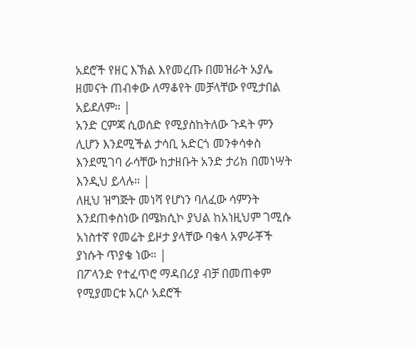አደሮች የዘር እኽል እየመረጡ በመዝራት አያሌ ዘመናት ጠብቀው ለማቆየት መቻላቸው የሚታበል አይደለም። |
አንድ ርምጃ ሲወሰድ የሚያስከትለው ጉዳት ምን ሊሆን እንደሚችል ታሳቢ አድርጎ መንቀሳቀስ እንደሚገባ ራሳቸው ከታዘቡት አንድ ታሪክ በመነሣት እንዲህ ይላሉ። |
ለዚህ ዝግጅት መነሻ የሆነን ባለፈው ሳምንት እንደጠቀስነው በሜክሲኮ ያህል ከአነዚህም ገሚሱ አነስተኛ የመሬት ይዞታ ያላቸው ባቄላ አምራቾች ያነሱት ጥያቄ ነው። |
በፖላንድ የተፈጥሮ ማዳበሪያ ብቻ በመጠቀም የሚያመርቱ አርሶ አደሮች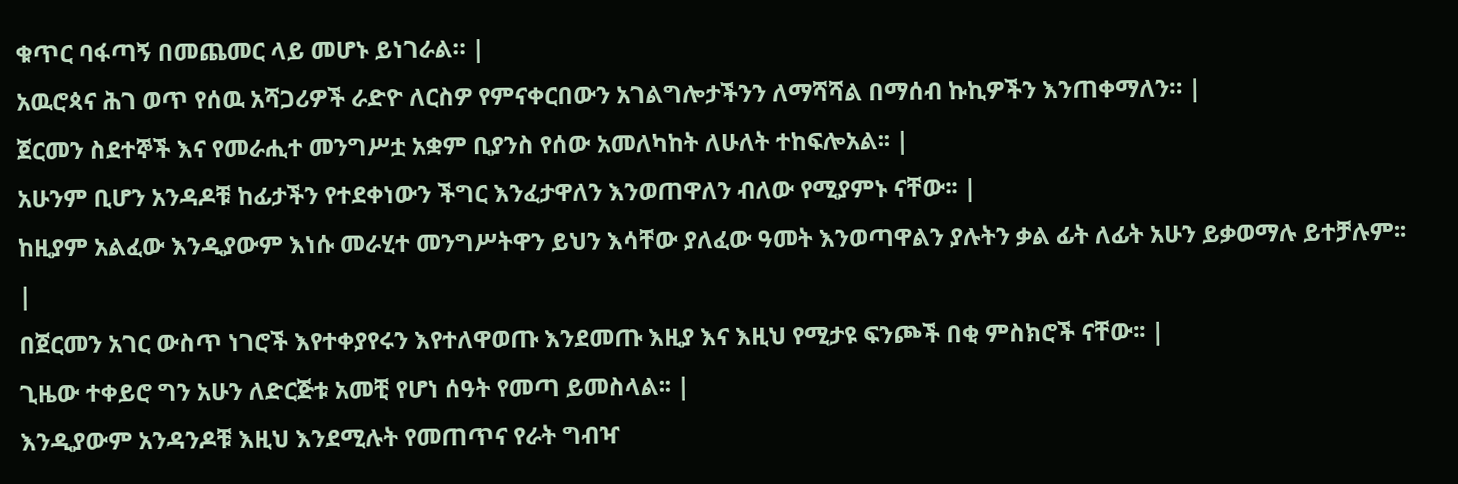ቁጥር ባፋጣኝ በመጨመር ላይ መሆኑ ይነገራል። |
አዉሮጳና ሕገ ወጥ የሰዉ አሻጋሪዎች ራድዮ ለርስዎ የምናቀርበውን አገልግሎታችንን ለማሻሻል በማሰብ ኩኪዎችን እንጠቀማለን። |
ጀርመን ስደተኞች እና የመራሒተ መንግሥቷ አቋም ቢያንስ የሰው አመለካከት ለሁለት ተከፍሎአል፡፡ |
አሁንም ቢሆን አንዳዶቹ ከፊታችን የተደቀነውን ችግር እንፈታዋለን እንወጠዋለን ብለው የሚያምኑ ናቸው፡፡ |
ከዚያም አልፈው እንዲያውም እነሱ መራሂተ መንግሥትዋን ይህን እሳቸው ያለፈው ዓመት እንወጣዋልን ያሉትን ቃል ፊት ለፊት አሁን ይቃወማሉ ይተቻሉም፡፡ |
በጀርመን አገር ውስጥ ነገሮች እየተቀያየሩን እየተለዋወጡ እንደመጡ እዚያ እና እዚህ የሚታዩ ፍንጮች በቂ ምስክሮች ናቸው፡፡ |
ጊዜው ተቀይሮ ግን አሁን ለድርጅቱ አመቺ የሆነ ሰዓት የመጣ ይመስላል፡፡ |
እንዲያውም አንዳንዶቹ እዚህ እንደሚሉት የመጠጥና የራት ግብዣ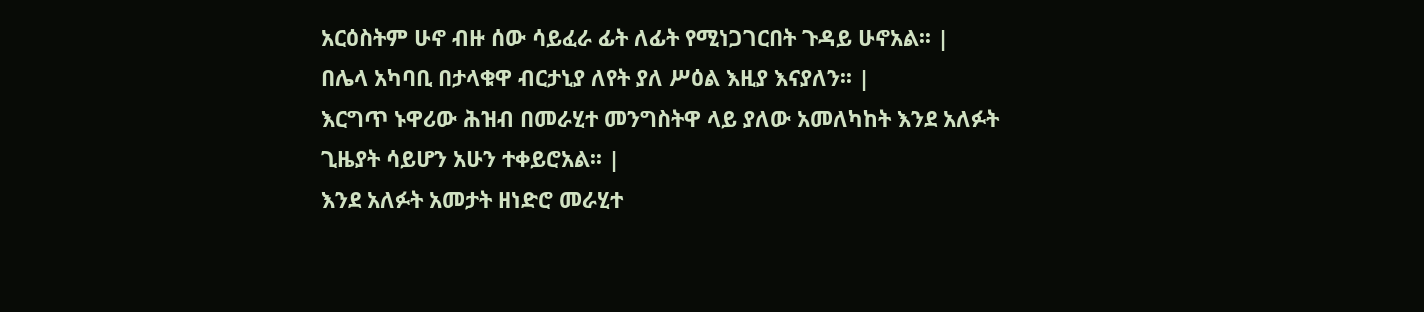አርዕስትም ሁኖ ብዙ ሰው ሳይፈራ ፊት ለፊት የሚነጋገርበት ጉዳይ ሁኖአል፡፡ |
በሌላ አካባቢ በታላቁዋ ብርታኒያ ለየት ያለ ሥዕል እዚያ እናያለን፡፡ |
እርግጥ ኑዋሪው ሕዝብ በመራሂተ መንግስትዋ ላይ ያለው አመለካከት እንደ አለፉት ጊዜያት ሳይሆን አሁን ተቀይሮአል፡፡ |
እንደ አለፉት አመታት ዘነድሮ መራሂተ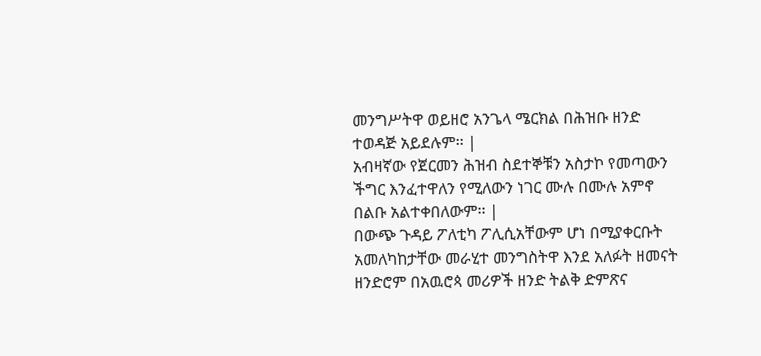መንግሥትዋ ወይዘሮ አንጌላ ሜርክል በሕዝቡ ዘንድ ተወዳጅ አይደሉም፡፡ |
አብዛኛው የጀርመን ሕዝብ ስደተኞቹን አስታኮ የመጣውን ችግር እንፈተዋለን የሚለውን ነገር ሙሉ በሙሉ አምኖ በልቡ አልተቀበለውም፡፡ |
በውጭ ጉዳይ ፖለቲካ ፖሊሲአቸውም ሆነ በሚያቀርቡት አመለካከታቸው መራሂተ መንግስትዋ እንደ አለፉት ዘመናት ዘንድሮም በአዉሮጳ መሪዎች ዘንድ ትልቅ ድምጽና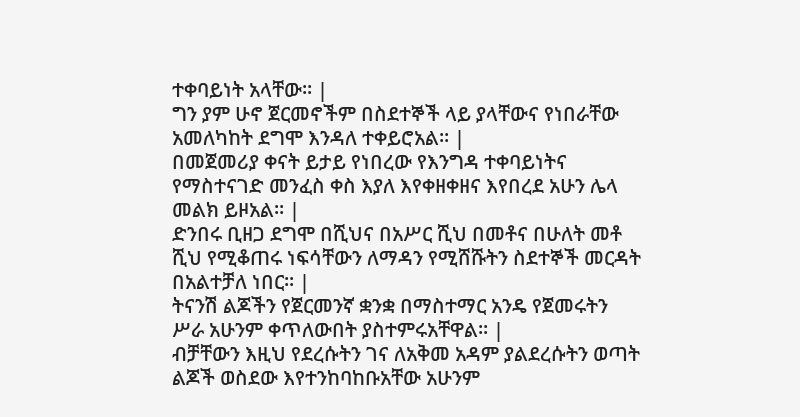ተቀባይነት አላቸው፡፡ |
ግን ያም ሁኖ ጀርመኖችም በስደተኞች ላይ ያላቸውና የነበራቸው አመለካከት ደግሞ እንዳለ ተቀይሮአል፡፡ |
በመጀመሪያ ቀናት ይታይ የነበረው የእንግዳ ተቀባይነትና የማስተናገድ መንፈስ ቀስ እያለ እየቀዘቀዘና እየበረደ አሁን ሌላ መልክ ይዞአል፡፡ |
ድንበሩ ቢዘጋ ደግሞ በሺህና በአሥር ሺህ በመቶና በሁለት መቶ ሺህ የሚቆጠሩ ነፍሳቸውን ለማዳን የሚሸሹትን ስደተኞች መርዳት በአልተቻለ ነበር፡፡ |
ትናንሽ ልጆችን የጀርመንኛ ቋንቋ በማስተማር አንዴ የጀመሩትን ሥራ አሁንም ቀጥለውበት ያስተምሩአቸዋል፡፡ |
ብቻቸውን እዚህ የደረሱትን ገና ለአቅመ አዳም ያልደረሱትን ወጣት ልጆች ወስደው እየተንከባከቡአቸው አሁንም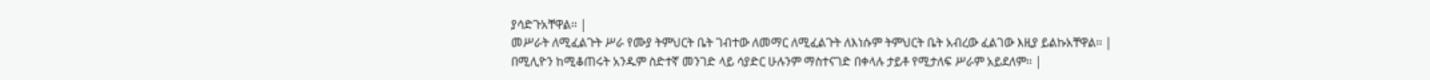ያሳድጉአቸዋል፡፡ |
መሥራት ለሚፈልጉት ሥራ የሙያ ትምህርት ቤት ገብተው ለመማር ለሚፈልጉት ለእነሱም ትምህርት ቤት አብረው ፈልገው እዚያ ይልኩአቸዋል፡፡ |
በሚሊዮን ከሚቆጠሩት አንዱም ስድተኛ መንገድ ላይ ሳያድር ሁሉንም ማስተናገድ በቀላሉ ታይቶ የሚታለፍ ሥራም አይደለም፡፡ |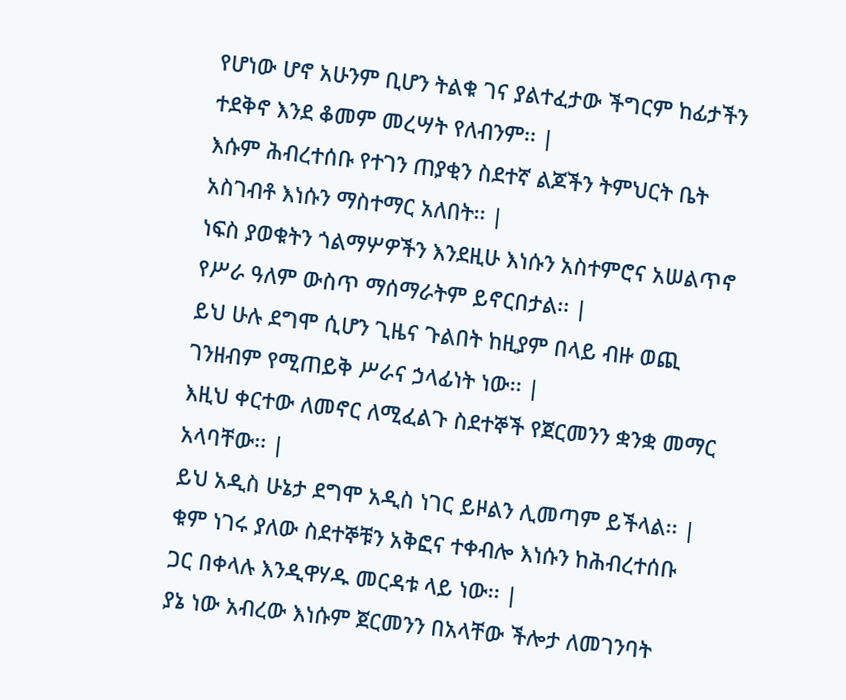የሆነው ሆኖ አሁንም ቢሆን ትልቁ ገና ያልተፈታው ችግርም ከፊታችን ተደቅኖ እንደ ቆመም መረሣት የለብንም፡፡ |
እሱም ሕብረተሰቡ የተገን ጠያቂን ስደተኛ ልጆችን ትምህርት ቤት አስገብቶ እነሱን ማስተማር አለበት፡፡ |
ነፍስ ያወቁትን ጎልማሦዎችን እንደዚሁ እነሱን አስተምሮና አሠልጥኖ የሥራ ዓለም ውስጥ ማሰማራትም ይኖርበታል፡፡ |
ይህ ሁሉ ደግሞ ሲሆን ጊዜና ጉልበት ከዚያም በላይ ብዙ ወጪ ገንዘብም የሚጠይቅ ሥራና ኃላፊነት ነው፡፡ |
እዚህ ቀርተው ለመኖር ለሚፈልጉ ስደተኞች የጀርመንን ቋንቋ መማር አላባቸው፡፡ |
ይህ አዲስ ሁኔታ ደግሞ አዲስ ነገር ይዞልን ሊመጣም ይችላል፡፡ |
ቁም ነገሩ ያለው ስደተኞቹን አቅፎና ተቀብሎ እነሱን ከሕብረተሰቡ ጋር በቀላሉ እንዲዋሃዱ መርዳቱ ላይ ነው፡፡ |
ያኔ ነው አብረው እነሱም ጀርመንን በአላቸው ችሎታ ለመገንባት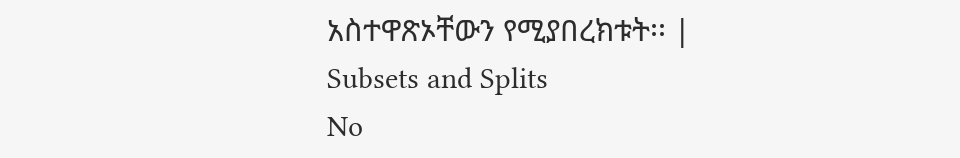አስተዋጽኦቸውን የሚያበረክቱት፡፡ |
Subsets and Splits
No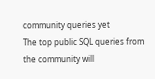community queries yet
The top public SQL queries from the community will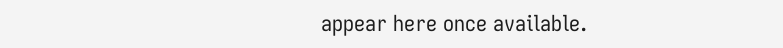appear here once available.